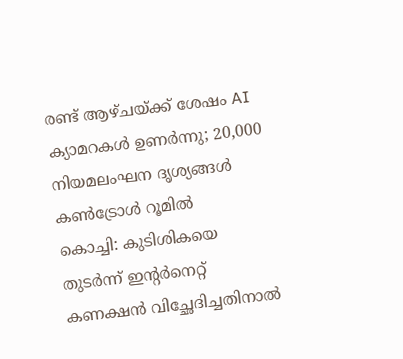രണ്ട് ആഴ്ചയ്ക്ക് ശേഷം AI ക്യാമറകൾ ഉണർന്നു; 20,000 നിയമലംഘന ദൃശ്യങ്ങൾ കൺട്രോൾ റൂമിൽ
കൊച്ചി: കുടിശികയെ തുടർന്ന് ഇന്റർനെറ്റ് കണക്ഷൻ വിച്ഛേദിച്ചതിനാൽ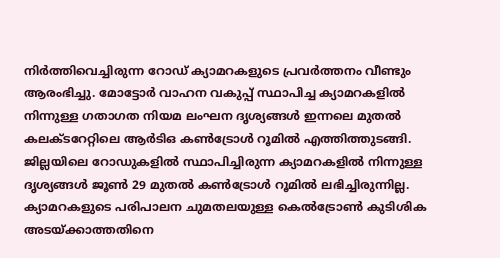നിർത്തിവെച്ചിരുന്ന റോഡ് ക്യാമറകളുടെ പ്രവർത്തനം വീണ്ടും ആരംഭിച്ചു. മോട്ടോർ വാഹന വകുപ്പ് സ്ഥാപിച്ച ക്യാമറകളിൽ നിന്നുള്ള ഗതാഗത നിയമ ലംഘന ദൃശ്യങ്ങൾ ഇന്നലെ മുതൽ കലക്ടറേറ്റിലെ ആർടിഒ കൺട്രോൾ റൂമിൽ എത്തിത്തുടങ്ങി.
ജില്ലയിലെ റോഡുകളിൽ സ്ഥാപിച്ചിരുന്ന ക്യാമറകളിൽ നിന്നുള്ള ദൃശ്യങ്ങൾ ജൂൺ 29 മുതൽ കൺട്രോൾ റൂമിൽ ലഭിച്ചിരുന്നില്ല. ക്യാമറകളുടെ പരിപാലന ചുമതലയുള്ള കെൽട്രോൺ കുടിശിക അടയ്ക്കാത്തതിനെ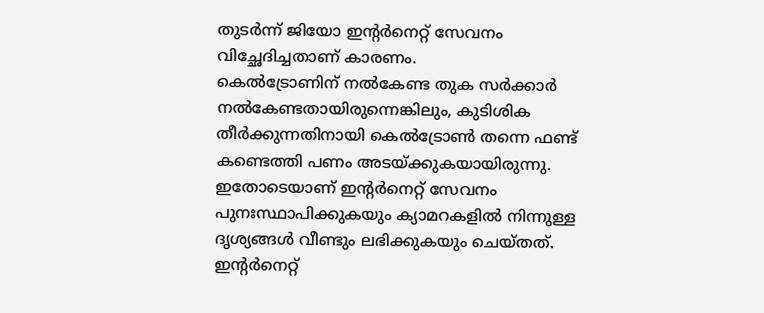തുടർന്ന് ജിയോ ഇന്റർനെറ്റ് സേവനം വിച്ഛേദിച്ചതാണ് കാരണം.
കെൽട്രോണിന് നൽകേണ്ട തുക സർക്കാർ നൽകേണ്ടതായിരുന്നെങ്കിലും, കുടിശിക തീർക്കുന്നതിനായി കെൽട്രോൺ തന്നെ ഫണ്ട് കണ്ടെത്തി പണം അടയ്ക്കുകയായിരുന്നു. ഇതോടെയാണ് ഇന്റർനെറ്റ് സേവനം പുനഃസ്ഥാപിക്കുകയും ക്യാമറകളിൽ നിന്നുള്ള ദൃശ്യങ്ങൾ വീണ്ടും ലഭിക്കുകയും ചെയ്തത്.
ഇന്റർനെറ്റ്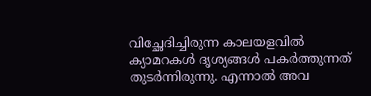വിച്ഛേദിച്ചിരുന്ന കാലയളവിൽ ക്യാമറകൾ ദൃശ്യങ്ങൾ പകർത്തുന്നത് തുടർന്നിരുന്നു. എന്നാൽ അവ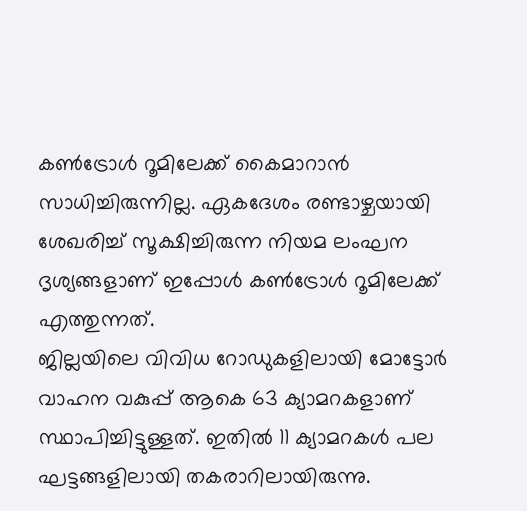കൺട്രോൾ റൂമിലേക്ക് കൈമാറാൻ സാധിച്ചിരുന്നില്ല. ഏകദേശം രണ്ടാഴ്ചയായി ശേഖരിച്ച് സൂക്ഷിച്ചിരുന്ന നിയമ ലംഘന ദൃശ്യങ്ങളാണ് ഇപ്പോൾ കൺട്രോൾ റൂമിലേക്ക് എത്തുന്നത്.
ജില്ലയിലെ വിവിധ റോഡുകളിലായി മോട്ടോർ വാഹന വകുപ്പ് ആകെ 63 ക്യാമറകളാണ് സ്ഥാപിച്ചിട്ടുള്ളത്. ഇതിൽ 11 ക്യാമറകൾ പല ഘട്ടങ്ങളിലായി തകരാറിലായിരുന്നു.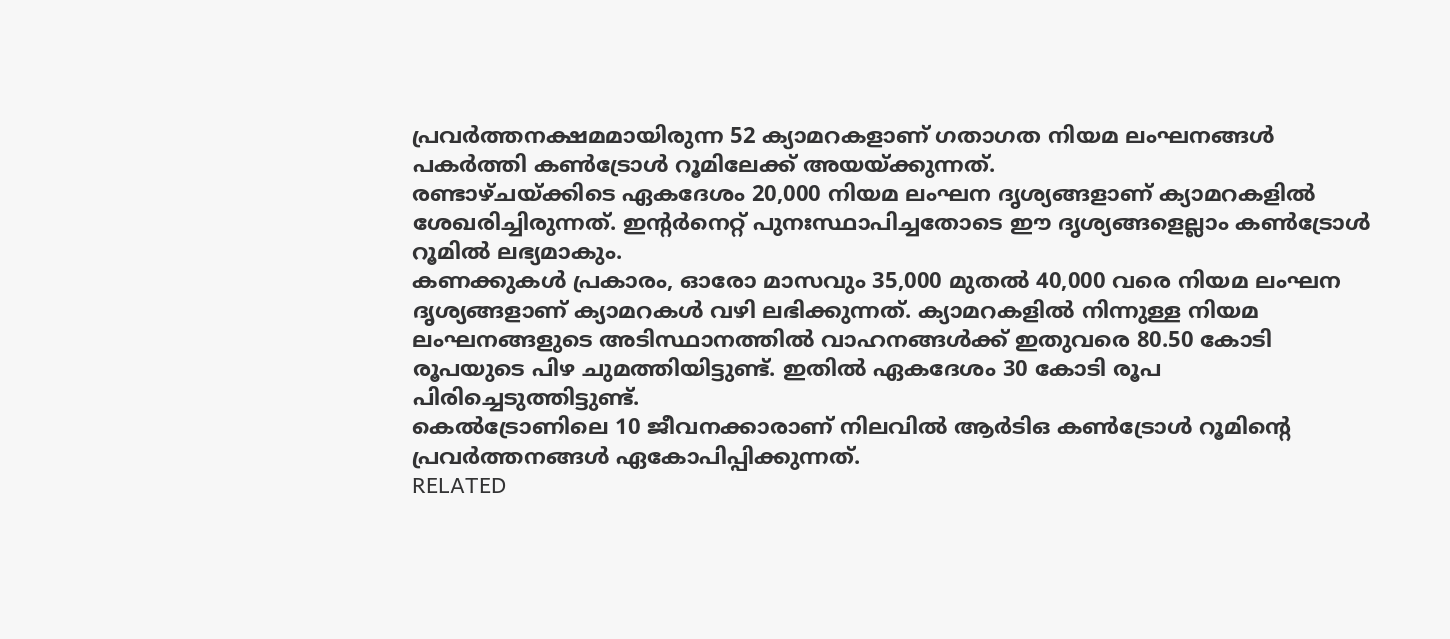പ്രവർത്തനക്ഷമമായിരുന്ന 52 ക്യാമറകളാണ് ഗതാഗത നിയമ ലംഘനങ്ങൾ പകർത്തി കൺട്രോൾ റൂമിലേക്ക് അയയ്ക്കുന്നത്.
രണ്ടാഴ്ചയ്ക്കിടെ ഏകദേശം 20,000 നിയമ ലംഘന ദൃശ്യങ്ങളാണ് ക്യാമറകളിൽ ശേഖരിച്ചിരുന്നത്. ഇന്റർനെറ്റ് പുനഃസ്ഥാപിച്ചതോടെ ഈ ദൃശ്യങ്ങളെല്ലാം കൺട്രോൾ റൂമിൽ ലഭ്യമാകും.
കണക്കുകൾ പ്രകാരം, ഓരോ മാസവും 35,000 മുതൽ 40,000 വരെ നിയമ ലംഘന ദൃശ്യങ്ങളാണ് ക്യാമറകൾ വഴി ലഭിക്കുന്നത്. ക്യാമറകളിൽ നിന്നുള്ള നിയമ ലംഘനങ്ങളുടെ അടിസ്ഥാനത്തിൽ വാഹനങ്ങൾക്ക് ഇതുവരെ 80.50 കോടി രൂപയുടെ പിഴ ചുമത്തിയിട്ടുണ്ട്. ഇതിൽ ഏകദേശം 30 കോടി രൂപ പിരിച്ചെടുത്തിട്ടുണ്ട്.
കെൽട്രോണിലെ 10 ജീവനക്കാരാണ് നിലവിൽ ആർടിഒ കൺട്രോൾ റൂമിന്റെ പ്രവർത്തനങ്ങൾ ഏകോപിപ്പിക്കുന്നത്.
RELATED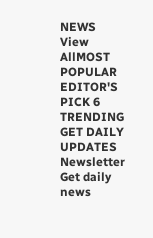NEWS
View AllMOST POPULAR
EDITOR'S PICK 6
TRENDING
GET DAILY UPDATES
Newsletter
Get daily news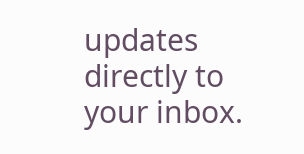updates directly to your inbox.